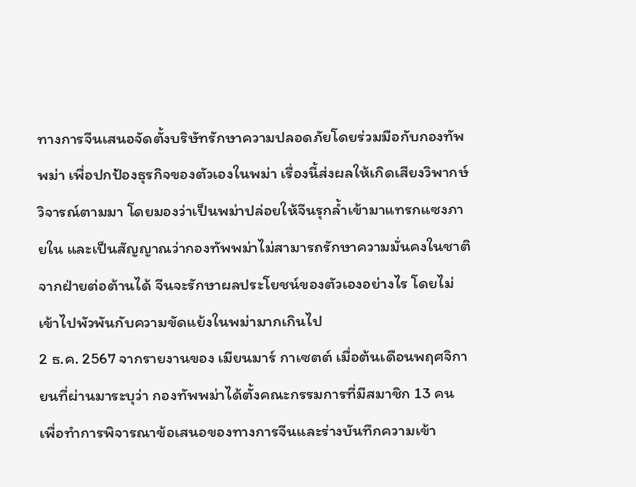ทางการจีนเสนอจัดตั้งบริษัทรักษาความปลอดภัยโดยร่วมมือกับกองทัพพม่า เพื่อปกป้องธุรกิจของตัวเองในพม่า เรื่องนี้ส่งผลให้เกิดเสียงวิพากษ์วิจารณ์ตามมา โดยมองว่าเป็นพม่าปล่อยให้จีนรุกล้ำเข้ามาแทรกแซงภายใน และเป็นสัญญาณว่ากองทัพพม่าไม่สามารถรักษาความมั่นคงในชาติจากฝ่ายต่อต้านได้ จีนจะรักษาผลประโยชน์ของตัวเองอย่างไร โดยไม่เข้าไปพัวพันกับความขัดแย้งในพม่ามากเกินไป
2 ธ.ค. 2567 จากรายงานของ เมียนมาร์ กาเซตต์ เมื่อต้นเดือนพฤศจิกายนที่ผ่านมาระบุว่า กองทัพพม่าได้ตั้งคณะกรรมการที่มีสมาชิก 13 คน เพื่อทำการพิจารณาข้อเสนอของทางการจีนและร่างบันทึกความเข้า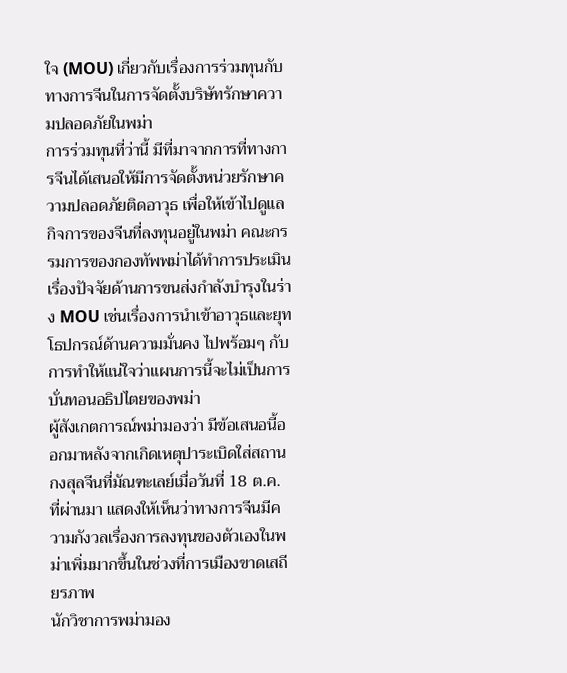ใจ (MOU) เกี่ยวกับเรื่องการร่วมทุนกับทางการจีนในการจัดตั้งบริษัทรักษาความปลอดภัยในพม่า
การร่วมทุนที่ว่านี้ มีที่มาจากการที่ทางการจีนได้เสนอให้มีการจัดตั้งหน่วยรักษาความปลอดภัยติดอาวุธ เพื่อให้เข้าไปดูแลกิจการของจีนที่ลงทุนอยู่ในพม่า คณะกรรมการของกองทัพพม่าได้ทำการประเมินเรื่องปัจจัยด้านการขนส่งกำลังบำรุงในร่าง MOU เช่นเรื่องการนำเข้าอาวุธและยุทโธปกรณ์ด้านความมั่นคง ไปพร้อมๆ กับการทำให้แน่ใจว่าแผนการนี้จะไม่เป็นการบั่นทอนอธิปไตยของพม่า
ผู้สังเกตการณ์พม่ามองว่า มีข้อเสนอนี้ออกมาหลังจากเกิดเหตุปาระเบิดใส่สถานกงสุลจีนที่มัณฑะเลย์เมื่อวันที่ 18 ต.ค. ที่ผ่านมา แสดงให้เห็นว่าทางการจีนมีความกังวลเรื่องการลงทุนของตัวเองในพม่าเพิ่มมากขึ้นในช่วงที่การเมืองขาดเสถียรภาพ
นักวิชาการพม่ามอง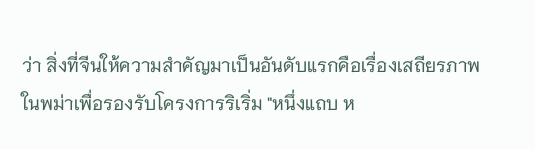ว่า สิ่งที่จีนให้ความสำคัญมาเป็นอันดับแรกคือเรื่องเสถียรภาพในพม่าเพื่อรองรับโครงการริเริ่ม "หนึ่งแถบ ห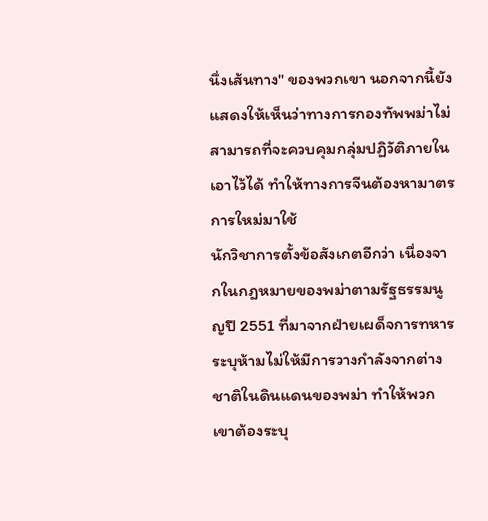นึ่งเส้นทาง" ของพวกเขา นอกจากนี้ยังแสดงให้เห็นว่าทางการกองทัพพม่าไม่สามารถที่จะควบคุมกลุ่มปฏิวัติภายในเอาไว้ได้ ทำให้ทางการจีนต้องหามาตรการใหม่มาใช้
นักวิชาการตั้งข้อสังเกตอีกว่า เนื่องจากในกฎหมายของพม่าตามรัฐธรรมนูญปี 2551 ที่มาจากฝ่ายเผด็จการทหาร ระบุห้ามไม่ให้มีการวางกำลังจากต่างชาติในดินแดนของพม่า ทำให้พวกเขาต้องระบุ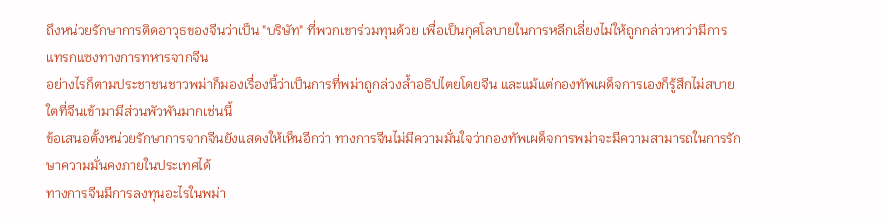ถึงหน่วยรักษาการติดอาวุธของจีนว่าเป็น "บริษัท" ที่พวกเขาร่วมทุนด้วย เพื่อเป็นกุศโลบายในการหลีกเลี่ยงไม่ให้ถูกกล่าวหาว่ามีการแทรกแซงทางการทหารจากจีน
อย่างไรก็ตามประชาชนชาวพม่าก็มองเรื่องนี้ว่าเป็นการที่พม่าถูกล่วงล้ำอธิปไตยโดยจีน และแม้แต่กองทัพเผด็จการเองก็รู้สึกไม่สบายใตที่จีนเข้ามามีส่วนพัวพันมากเช่นนี้
ข้อเสนอตั้งหน่วยรักษาการจากจีนยังแสดงให้เห็นอีกว่า ทางการจีนไม่มีความมั่นใจว่ากองทัพเผด็จการพม่าจะมีความสามารถในการรักษาความมั่นคงภายในประเทศได้
ทางการจีนมีการลงทุนอะไรในพม่า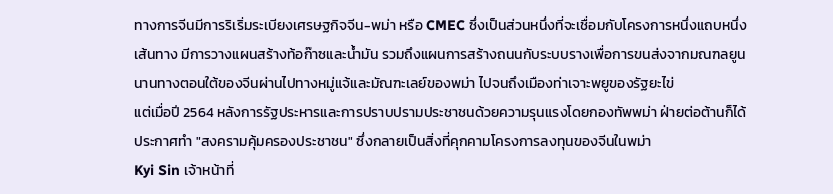ทางการจีนมีการริเริ่มระเบียงเศรษฐกิจจีน-พม่า หรือ CMEC ซึ่งเป็นส่วนหนึ่งที่จะเชื่อมกับโครงการหนึ่งแถบหนึ่งเส้นทาง มีการวางแผนสร้างท้อก๊าซและน้ำมัน รวมถึงแผนการสร้างถนนกับระบบรางเพื่อการขนส่งจากมณฑลยูนนานทางตอนใต้ของจีนผ่านไปทางหมู่แจ้และมัณฑะเลย์ของพม่า ไปจนถึงเมืองท่าเจาะพยูของรัฐยะไข่
แต่เมื่อปี 2564 หลังการรัฐประหารและการปราบปรามประชาชนด้วยความรุนแรงโดยกองทัพพม่า ฝ่ายต่อต้านก็ได้ประกาศทำ "สงครามคุ้มครองประชาชน" ซึ่งกลายเป็นสิ่งที่คุกคามโครงการลงทุนของจีนในพม่า
Kyi Sin เจ้าหน้าที่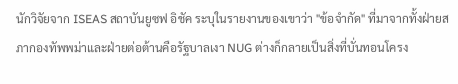นักวิจัยจาก ISEAS สถาบันยูซฟ อิชัค ระบุในรายงานของเขาว่า "ข้อจำกัด" ที่มาจากทั้งฝ่ายสภากองทัพพม่าและฝ่ายต่อต้านคือรัฐบาลเงา NUG ต่างก็กลายเป็นสิ่งที่บั่นทอนโครง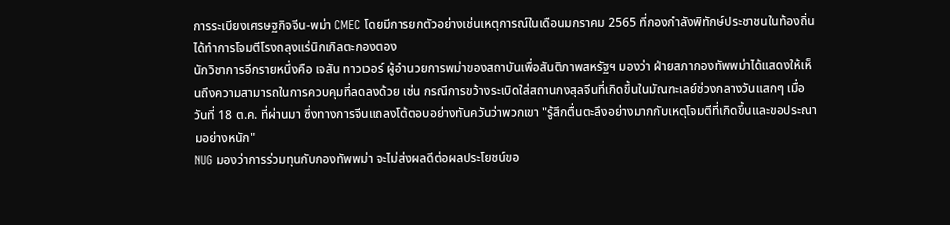การระเบียงเศรษฐกิจจีน-พม่า CMEC โดยมีการยกตัวอย่างเช่นเหตุการณ์ในเดือนมกราคม 2565 ที่กองกำลังพิทักษ์ประชาชนในท้องถิ่นได้ทำการโจมตีโรงถลุงแร่นิกเกิลตะกองตอง
นักวิชาการอีกรายหนึ่งคือ เจสัน ทาวเวอร์ ผู้อำนวยการพม่าของสถาบันเพื่อสันติภาพสหรัฐฯ มองว่า ฝ่ายสภากองทัพพม่าได้แสดงให้เห็นถึงความสามารถในการควบคุมที่ลดลงด้วย เช่น กรณีการขว้างระเบิดใส่สถานกงสุลจีนที่เกิดขึ้นในมัณฑะเลย์ช่วงกลางวันแสกๆ เมื่อวันที่ 18 ต.ค. ที่ผ่านมา ซึ่งทางการจีนแถลงโต้ตอบอย่างทันควันว่าพวกเขา "รู้สึกตื่นตะลึงอย่างมากกับเหตุโจมตีที่เกิดขึ้นและขอประณามอย่างหนัก"
NUG มองว่าการร่วมทุนกับกองทัพพม่า จะไม่ส่งผลดีต่อผลประโยชน์ขอ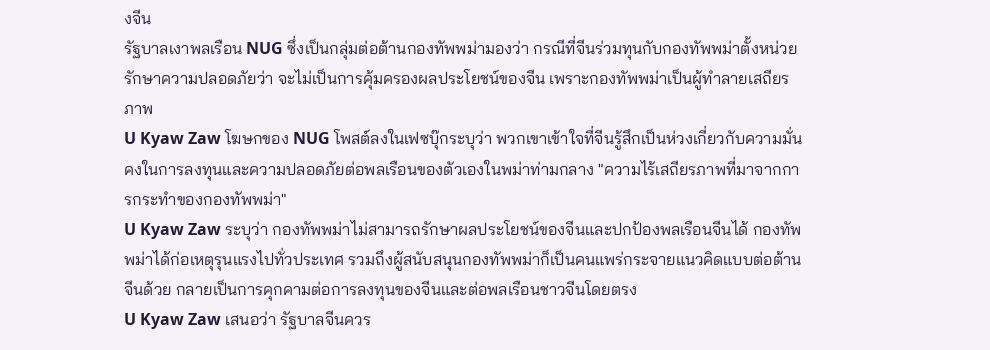งจีน
รัฐบาลเงาพลเรือน NUG ซึ่งเป็นกลุ่มต่อต้านกองทัพพม่ามองว่า กรณีที่จีนร่วมทุนกับกองทัพพม่าตั้งหน่วยรักษาความปลอดภัยว่า จะไม่เป็นการคุ้มครองผลประโยชน์ของจีน เพราะกองทัพพม่าเป็นผู้ทำลายเสถียรภาพ
U Kyaw Zaw โฆษกของ NUG โพสต์ลงในเฟซบุ๊กระบุว่า พวกเขาเข้าใจที่จีนรู้สึกเป็นห่วงเกี่ยวกับความมั่นคงในการลงทุนและความปลอดภัยต่อพลเรือนของตัวเองในพม่าท่ามกลาง "ความไร้เสถียรภาพที่มาจากการกระทำของกองทัพพม่า"
U Kyaw Zaw ระบุว่า กองทัพพม่าไม่สามารถรักษาผลประโยชน์ของจีนและปกป้องพลเรือนจีนได้ กองทัพพม่าได้ก่อเหตุรุนแรงไปทั่วประเทศ รวมถึงผู้สนับสนุนกองทัพพม่าก็เป็นคนแพร่กระจายแนวคิดแบบต่อต้านจีนด้วย กลายเป็นการคุกคามต่อการลงทุนของจีนและต่อพลเรือนชาวจีนโดยตรง
U Kyaw Zaw เสนอว่า รัฐบาลจีนควร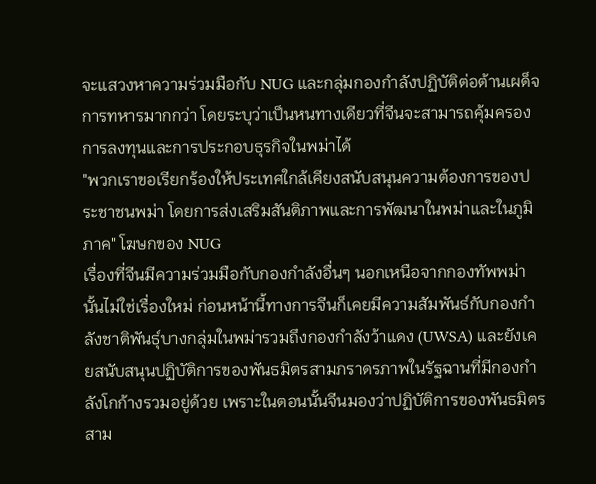จะแสวงหาความร่วมมือกับ NUG และกลุ่มกองกำลังปฏิบัติต่อต้านเผด็จการทหารมากกว่า โดยระบุว่าเป็นหนทางเดียวที่จีนจะสามารถคุ้มครองการลงทุนและการประกอบธุรกิจในพม่าได้
"พวกเราขอเรียกร้องให้ประเทศใกล้เคียงสนับสนุนความต้องการของประชาชนพม่า โดยการส่งเสริมสันติภาพและการพัฒนาในพม่าและในภูมิภาค" โฆษกของ NUG
เรื่องที่จีนมีความร่วมมือกับกองกำลังอื่นๆ นอกเหนือจากกองทัพพม่านั้นไม่ใช่เรื่องใหม่ ก่อนหน้านี้ทางการจีนก็เคยมีความสัมพันธ์กับกองกำลังชาติพันธุ์บางกลุ่มในพม่ารวมถึงกองกำลังว้าแดง (UWSA) และยังเคยสนับสนุนปฏิบัติการของพันธมิตรสามภราดรภาพในรัฐฉานที่มีกองกำลังโกก้างรวมอยู่ด้วย เพราะในตอนนั้นจีนมองว่าปฏิบัติการของพันธมิตรสาม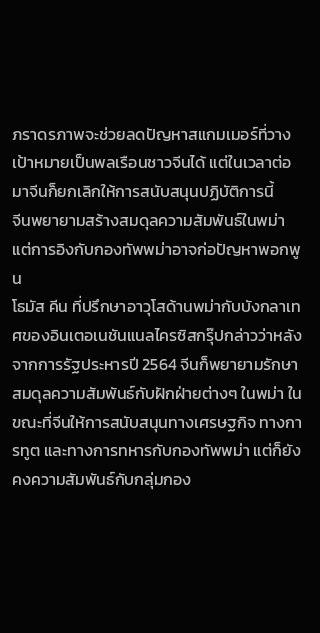ภราดรภาพจะช่วยลดปัญหาสแกมเมอร์ที่วางเป้าหมายเป็นพลเรือนชาวจีนได้ แต่ในเวลาต่อมาจีนก็ยกเลิกให้การสนับสนุนปฏิบัติการนี้
จีนพยายามสร้างสมดุลความสัมพันธ์ในพม่า แต่การอิงกับกองทัพพม่าอาจก่อปัญหาพอกพูน
โธมัส คีน ที่ปรึกษาอาวุโสด้านพม่ากับบังกลาเทศของอินเตอเนชันแนลไครซิสกรุ๊ปกล่าวว่าหลังจากการรัฐประหารปี 2564 จีนก็พยายามรักษาสมดุลความสัมพันธ์กับฝักฝ่ายต่างๆ ในพม่า ในขณะที่จีนให้การสนับสนุนทางเศรษฐกิจ ทางการทูต และทางการทหารกับกองทัพพม่า แต่ก็ยังคงความสัมพันธ์กับกลุ่มกอง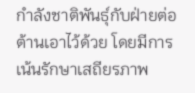กำลังชาติพันธุ์กับฝ่ายต่อต้านเอาไว้ด้วย โดยมีการเน้นรักษาเสถียรภาพ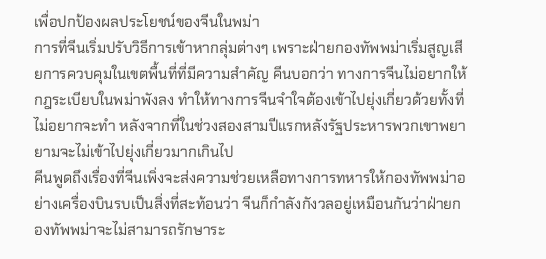เพื่อปกป้องผลประโยชน์ของจีนในพม่า
การที่จีนเริ่มปรับวิธีการเข้าหากลุ่มต่างๆ เพราะฝ่ายกองทัพพม่าเริ่มสูญเสียการควบคุมในเขตพื้นที่ที่มีความสำคัญ คีนบอกว่า ทางการจีนไม่อยากให้กฎระเบียบในพม่าพังลง ทำให้ทางการจีนจำใจต้องเข้าไปยุ่งเกี่ยวด้วยทั้งที่ไม่อยากจะทำ หลังจากที่ในช่วงสองสามปีแรกหลังรัฐประหารพวกเขาพยายามจะไม่เข้าไปยุ่งเกี่ยวมากเกินไป
คีนพูดถึงเรื่องที่จีนเพิ่งจะส่งความช่วยเหลือทางการทหารให้กองทัพพม่าอย่างเครื่องบินรบเป็นสิ่งที่สะท้อนว่า จีนก็กำลังกังวลอยู่เหมือนกันว่าฝ่ายกองทัพพม่าจะไม่สามารถรักษาระ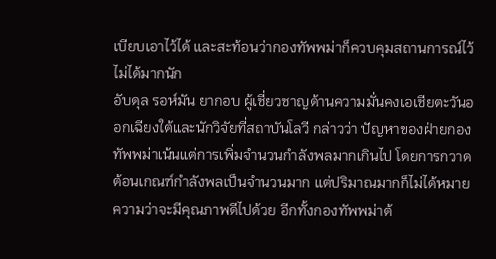เบียบเอาไว้ได้ และสะท้อนว่ากองทัพพม่าก็ควบคุมสถานการณ์ไว้ไม่ได้มากนัก
อับดุล รอห์มัน ยากอบ ผู้เชี่ยวชาญด้านความมั่นคงเอเชียตะวันออกเฉียงใต้และนักวิจัยที่สถาบันโลวี กล่าวว่า ปัญหาของฝ่ายกองทัพพม่าเน้นแต่การเพิ่มจำนวนกำลังพลมากเกินไป โดยการกวาดต้อนเกณฑ์กำลังพลเป็นจำนวนมาก แต่ปริมาณมากก็ไม่ได้หมายความว่าจะมีคุณภาพดีไปด้วย อีกทั้งกองทัพพม่าต้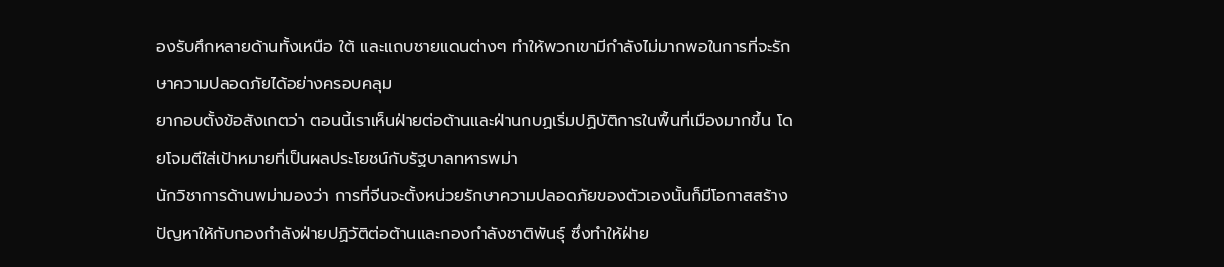องรับศึกหลายด้านทั้งเหนือ ใต้ และแถบชายแดนต่างๆ ทำให้พวกเขามีกำลังไม่มากพอในการที่จะรักษาความปลอดภัยได้อย่างครอบคลุม
ยากอบตั้งข้อสังเกตว่า ตอนนี้เราเห็นฝ่ายต่อต้านและฝ่านกบฏเริ่มปฏิบัติการในพื้นที่เมืองมากขึ้น โดยโจมตีใส่เป้าหมายที่เป็นผลประโยชน์กับรัฐบาลทหารพม่า
นักวิชาการด้านพม่ามองว่า การที่จีนจะตั้งหน่วยรักษาความปลอดภัยของตัวเองนั้นก็มีโอกาสสร้างปัญหาให้กับกองกำลังฝ่ายปฏิวัติต่อต้านและกองกำลังชาติพันธุ์ ซึ่งทำให้ฝ่าย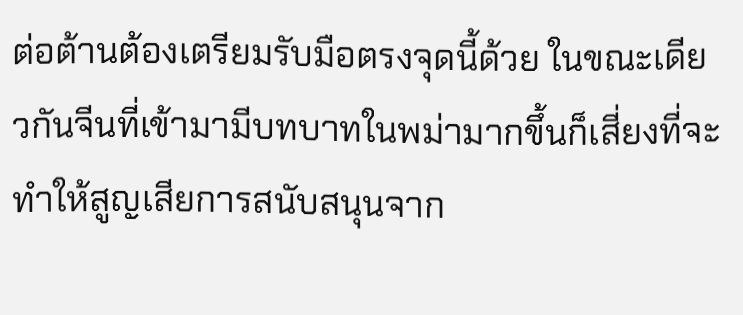ต่อต้านต้องเตรียมรับมือตรงจุดนี้ด้วย ในขณะเดียวกันจีนที่เข้ามามีบทบาทในพม่ามากขึ้นก็เสี่ยงที่จะทำให้สูญเสียการสนับสนุนจาก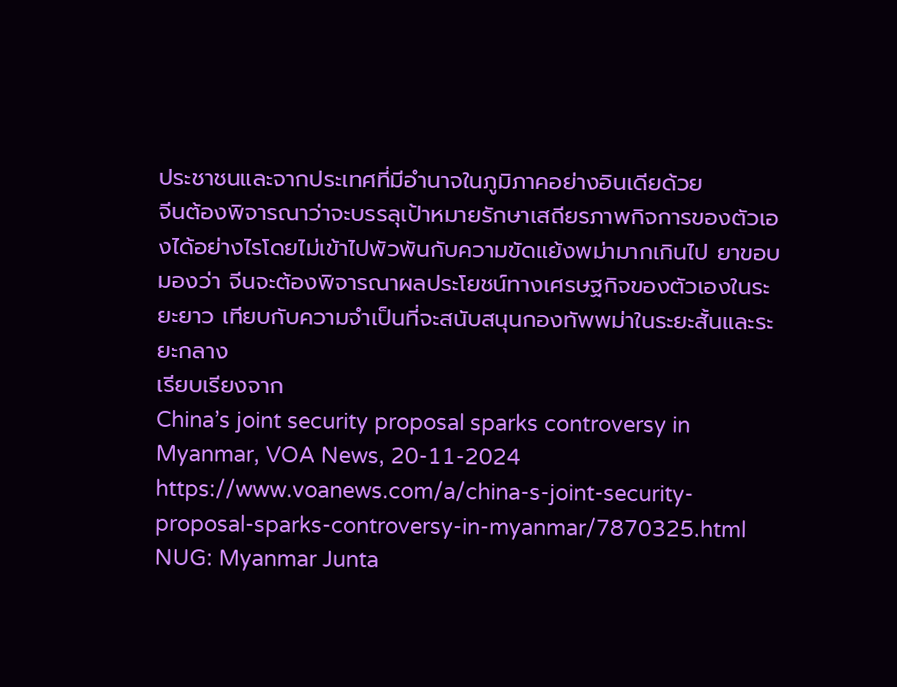ประชาชนและจากประเทศที่มีอำนาจในภูมิภาคอย่างอินเดียด้วย
จีนต้องพิจารณาว่าจะบรรลุเป้าหมายรักษาเสถียรภาพกิจการของตัวเองได้อย่างไรโดยไม่เข้าไปพัวพันกับความขัดแย้งพม่ามากเกินไป ยาขอบมองว่า จีนจะต้องพิจารณาผลประโยชน์ทางเศรษฐกิจของตัวเองในระยะยาว เทียบกับความจำเป็นที่จะสนับสนุนกองทัพพม่าในระยะสั้นและระยะกลาง
เรียบเรียงจาก
China’s joint security proposal sparks controversy in Myanmar, VOA News, 20-11-2024
https://www.voanews.com/a/china-s-joint-security-proposal-sparks-controversy-in-myanmar/7870325.html
NUG: Myanmar Junta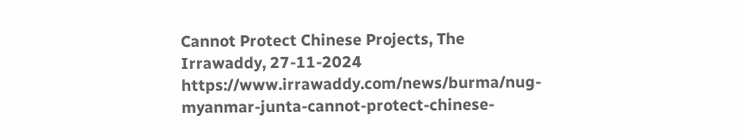Cannot Protect Chinese Projects, The Irrawaddy, 27-11-2024
https://www.irrawaddy.com/news/burma/nug-myanmar-junta-cannot-protect-chinese-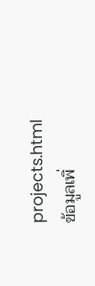projects.html
ข้อมูลเพิ่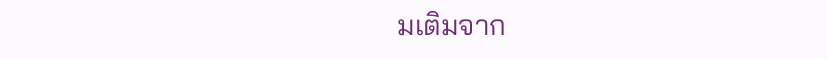มเติมจาก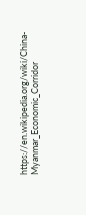https://en.wikipedia.org/wiki/China-Myanmar_Economic_Corridor